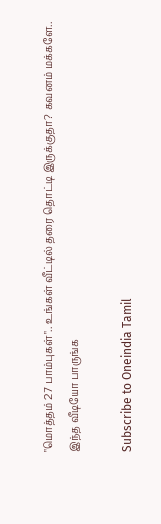"மொத்தம் 27 பாம்புகள்".. உங்கள் வீட்டில் தரை தொட்டி இருக்குதா? கவனம் மக்களே.. இந்த வீடியோ பாருங்க

Subscribe to Oneindia Tamil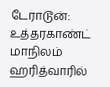டேராடூன்: உத்தரகாண்ட் மாநிலம் ஹரித்வாரில்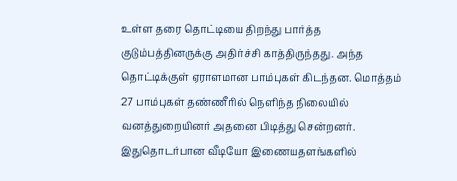உள்ள தரை தொட்டியை திறந்து பார்த்த குடும்பத்தினருக்கு அதிர்ச்சி காத்திருந்தது. அந்த தொட்டிக்குள் ஏராளமான பாம்புகள் கிடந்தன. மொத்தம் 27 பாம்புகள் தண்ணீரில் நெளிந்த நிலையில் வனத்துறையினர் அதனை பிடித்து சென்றனர். இதுதொடர்பான வீடியோ இணையதளங்களில்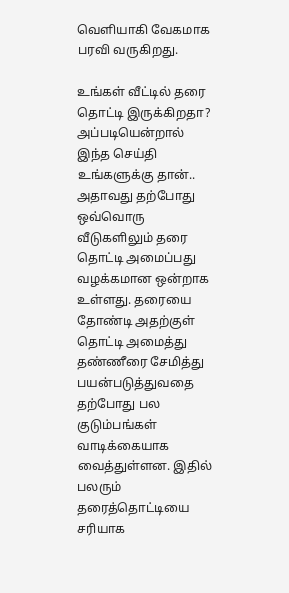வெளியாகி வேகமாக பரவி வருகிறது.

உங்கள் வீட்டில் தரை தொட்டி இருக்கிறதா? அப்படியென்றால் இந்த செய்தி உங்களுக்கு தான்.. அதாவது தற்போது ஒவ்வொரு வீடுகளிலும் தரை தொட்டி அமைப்பது வழக்கமான ஒன்றாக உள்ளது. தரையை தோண்டி அதற்குள் தொட்டி அமைத்து தண்ணீரை சேமித்து பயன்படுத்துவதை தற்போது பல குடும்பங்கள் வாடிக்கையாக வைத்துள்ளன. இதில் பலரும் தரைத்தொட்டியை சரியாக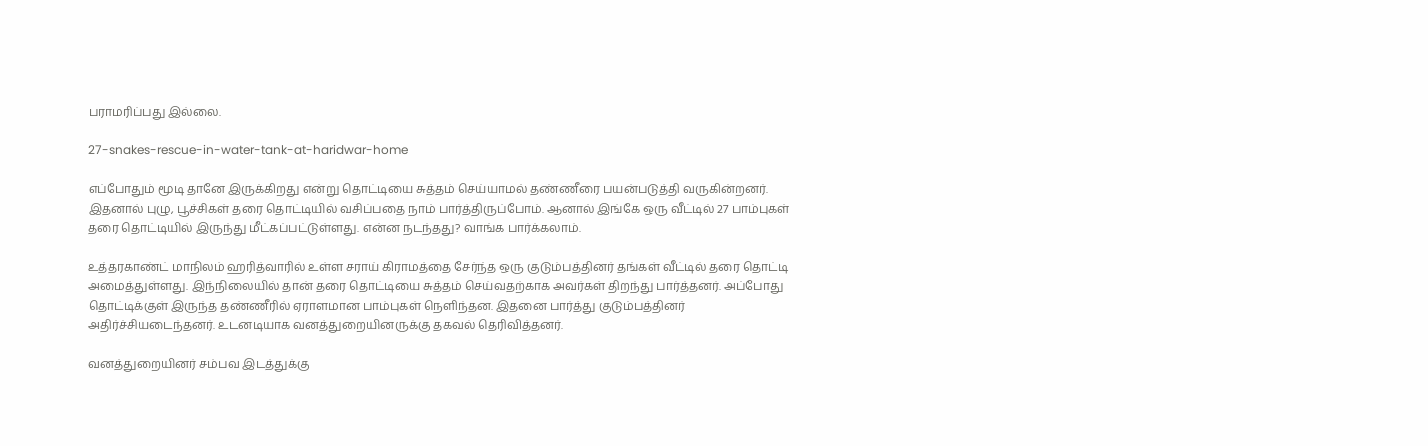பராமரிப்பது இல்லை.

27-snakes-rescue-in-water-tank-at-haridwar-home

எப்போதும் மூடி தானே இருக்கிறது என்று தொட்டியை சுத்தம் செய்யாமல் தண்ணீரை பயன்படுத்தி வருகின்றனர். இதனால் புழு, பூச்சிகள் தரை தொட்டியில் வசிப்பதை நாம் பார்த்திருப்போம். ஆனால் இங்கே ஒரு வீட்டில் 27 பாம்புகள் தரை தொட்டியில் இருந்து மீட்கப்பட்டுள்ளது. என்ன நடந்தது? வாங்க பார்க்கலாம்.

உத்தரகாண்ட் மாநிலம் ஹரித்வாரில் உள்ள சராய் கிராமத்தை சேர்ந்த ஒரு குடும்பத்தினர் தங்கள் வீட்டில் தரை தொட்டி அமைத்துள்ளது. இந்நிலையில் தான் தரை தொட்டியை சுத்தம் செய்வதற்காக அவர்கள் திறந்து பார்த்தனர். அப்போது தொட்டிக்குள் இருந்த தண்ணீரில் ஏராளமான பாம்புகள் நெளிந்தன. இதனை பார்த்து குடும்பத்தினர் அதிர்ச்சியடைந்தனர். உடனடியாக வனத்துறையினருக்கு தகவல் தெரிவித்தனர்.

வனத்துறையினர் சம்பவ இடத்துக்கு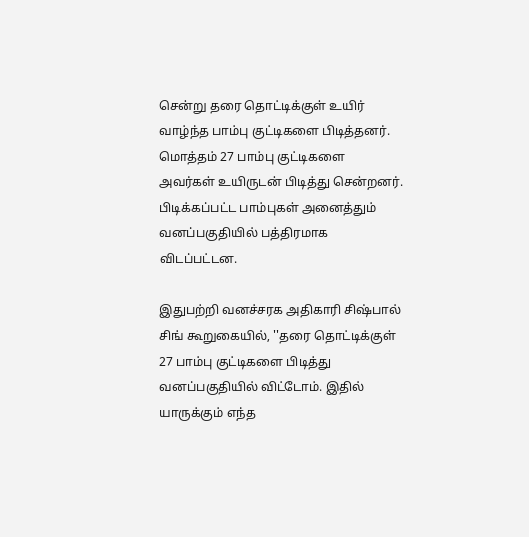சென்று தரை தொட்டிக்குள் உயிர் வாழ்ந்த பாம்பு குட்டிகளை பிடித்தனர். மொத்தம் 27 பாம்பு குட்டிகளை அவர்கள் உயிருடன் பிடித்து சென்றனர். பிடிக்கப்பட்ட பாம்புகள் அனைத்தும் வனப்பகுதியில் பத்திரமாக விடப்பட்டன.

இதுபற்றி வனச்சரக அதிகாரி சிஷ்பால் சிங் கூறுகையில், ''தரை தொட்டிக்குள் 27 பாம்பு குட்டிகளை பிடித்து வனப்பகுதியில் விட்டோம். இதில் யாருக்கும் எந்த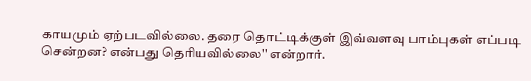காயமும் ஏற்படவில்லை. தரை தொட்டிக்குள் இவ்வளவு பாம்புகள் எப்படி சென்றன? என்பது தெரியவில்லை'' என்றார்.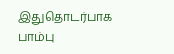இதுதொடர்பாக பாம்பு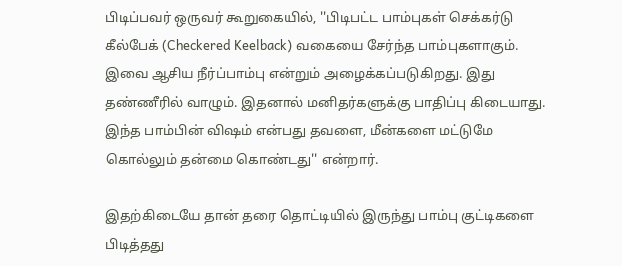பிடிப்பவர் ஒருவர் கூறுகையில், ''பிடிபட்ட பாம்புகள் செக்கர்டு கீல்பேக் (Checkered Keelback) வகையை சேர்ந்த பாம்புகளாகும். இவை ஆசிய நீர்ப்பாம்பு என்றும் அழைக்கப்படுகிறது. இது தண்ணீரில் வாழும். இதனால் மனிதர்களுக்கு பாதிப்பு கிடையாது. இந்த பாம்பின் விஷம் என்பது தவளை, மீன்களை மட்டுமே கொல்லும் தன்மை கொண்டது'' என்றார்.

இதற்கிடையே தான் தரை தொட்டியில் இருந்து பாம்பு குட்டிகளை பிடித்தது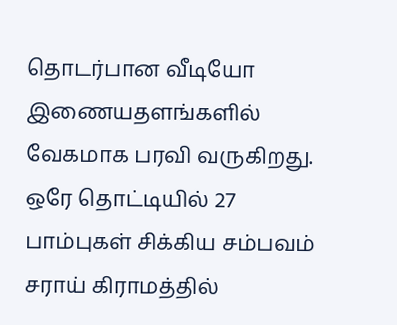தொடர்பான வீடியோ இணையதளங்களில் வேகமாக பரவி வருகிறது. ஒரே தொட்டியில் 27 பாம்புகள் சிக்கிய சம்பவம் சராய் கிராமத்தில்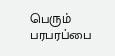பெரும் பரபரப்பை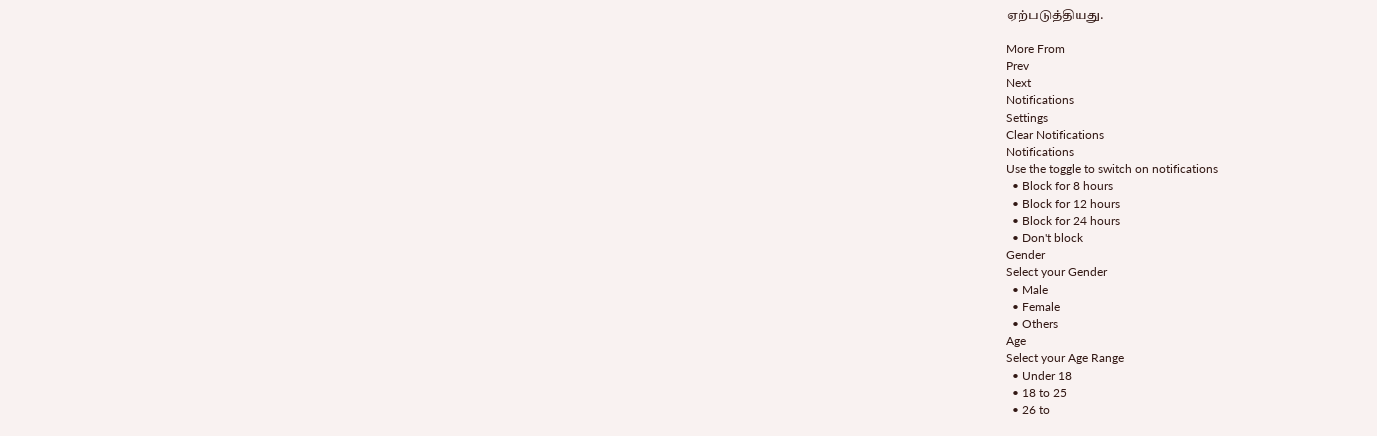ஏற்படுத்தியது.

More From
Prev
Next
Notifications
Settings
Clear Notifications
Notifications
Use the toggle to switch on notifications
  • Block for 8 hours
  • Block for 12 hours
  • Block for 24 hours
  • Don't block
Gender
Select your Gender
  • Male
  • Female
  • Others
Age
Select your Age Range
  • Under 18
  • 18 to 25
  • 26 to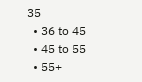35
  • 36 to 45
  • 45 to 55
  • 55+